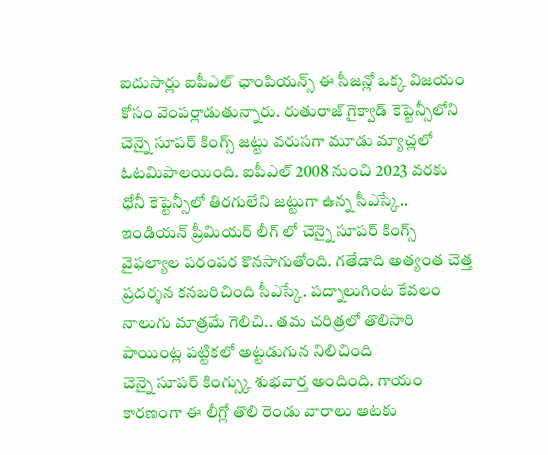ఐదుసార్లు ఐపీఎల్ ఛాంపియన్స్ ఈ సీజన్లో ఒక్క విజయం కోసం వెంపర్లాడుతున్నారు. రుతురాజ్ గైక్వాడ్ కెప్టెన్సీలోని చెన్నై సూపర్ కింగ్స్ జట్టు వరుసగా మూడు మ్యాచ్లలో ఓటమిపాలయింది. ఐపీఎల్ 2008 నుంచి 2023 వరకు ధోనీ కెప్టెన్సీలో తిరగులేని జట్టుగా ఉన్న సీఎస్కే..
ఇండియన్ ప్రీమియర్ లీగ్ లో చెన్నై సూపర్ కింగ్స్ వైఫల్యాల పరంపర కొనసాగుతోంది. గతేడాది అత్యంత చెత్త ప్రదర్శన కనబరిచింది సీఎస్కే. పద్నాలుగింట కేవలం నాలుగు మాత్రమే గెలిచి.. తమ చరిత్రలో తొలిసారి పాయింట్ల పట్టికలో అట్టడుగున నిలిచింది
చెన్నై సూపర్ కింగ్స్కు శుభవార్త అందింది. గాయం కారణంగా ఈ లీగ్లో తొలి రెండు వారాలు ఆటకు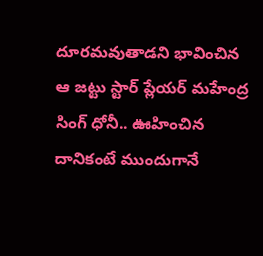దూరమవుతాడని భావించిన ఆ జట్టు స్టార్ ప్లేయర్ మహేంద్ర సింగ్ ధోనీ.. ఊహించిన దానికంటే ముందుగానే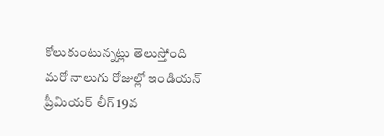కోలుకుంటున్నట్లు తెలుస్తోంది
మరో నాలుగు రోజుల్లో ఇండియన్ ప్రీమియర్ లీగ్ 19వ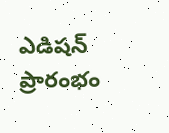ఎడిషన్ ప్రారంభం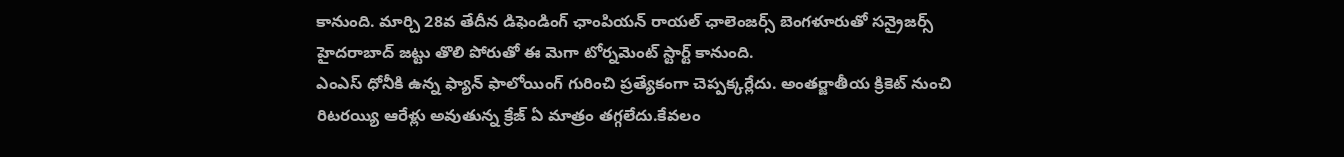కానుంది. మార్చి 28వ తేదీన డిఫెండింగ్ ఛాంపియన్ రాయల్ ఛాలెంజర్స్ బెంగళూరుతో సన్రైజర్స్ హైదరాబాద్ జట్టు తొలి పోరుతో ఈ మెగా టోర్నమెంట్ స్టార్ట్ కానుంది.
ఎంఎస్ ధోనీకి ఉన్న ఫ్యాన్ ఫాలోయింగ్ గురించి ప్రత్యేకంగా చెప్పక్కర్లేదు. అంతర్జాతీయ క్రికెట్ నుంచి రిటరయ్యి ఆరేళ్లు అవుతున్న క్రేజ్ ఏ మాత్రం తగ్గలేదు.కేవలం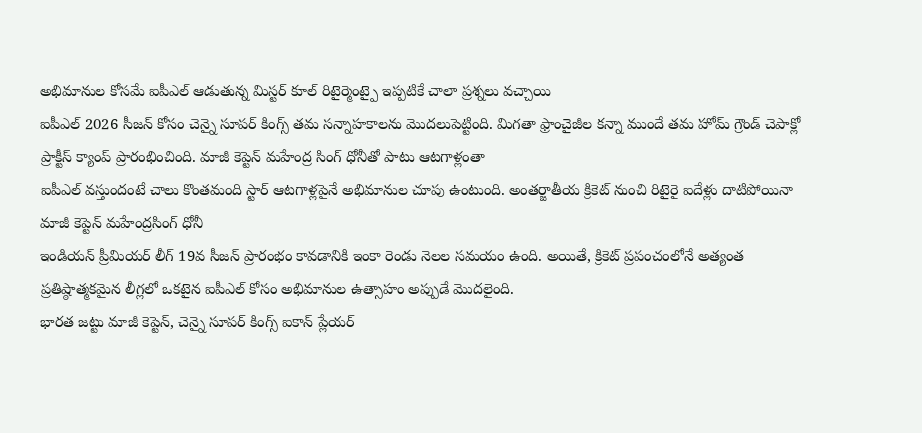అభిమానుల కోసమే ఐపీఎల్ ఆడుతున్న మిస్టర్ కూల్ రిటైర్మెంట్పై ఇప్పటికే చాలా ప్రశ్నలు వచ్చాయి
ఐపీఎల్ 2026 సీజన్ కోసం చెన్నై సూపర్ కింగ్స్ తమ సన్నాహకాలను మొదలుపెట్టింది. మిగతా ఫ్రాంచైజీల కన్నా ముందే తమ హోమ్ గ్రౌండ్ చెపాక్లో ప్రాక్టీస్ క్యాంప్ ప్రారంభించింది. మాజీ కెప్టెన్ మహేంద్ర సింగ్ ధోనీతో పాటు ఆటగాళ్లంతా
ఐపీఎల్ వస్తుందంటే చాలు కొంతమంది స్టార్ ఆటగాళ్లపైనే అభిమానుల చూపు ఉంటుంది. అంతర్జాతీయ క్రికెట్ నుంచి రిటైరై ఐదేళ్లు దాటిపోయినా మాజీ కెప్టెన్ మహేంద్రసింగ్ ధోనీ
ఇండియన్ ప్రీమియర్ లీగ్ 19వ సీజన్ ప్రారంభం కావడానికి ఇంకా రెండు నెలల సమయం ఉంది. అయితే, క్రికెట్ ప్రపంచంలోనే అత్యంత ప్రతిష్ఠాత్మకమైన లీగ్లలో ఒకటైన ఐపీఎల్ కోసం అభిమానుల ఉత్సాహం అప్పుడే మొదలైంది.
భారత జట్టు మాజీ కెప్టెన్, చెన్నై సూపర్ కింగ్స్ ఐకాన్ ప్లేయర్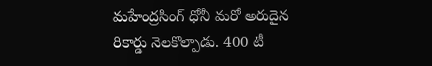మహేంద్రసింగ్ ధోనీ మరో అరుదైన రికార్డు నెలకొల్పాడు. 400 టీ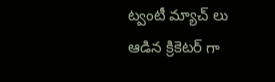ట్వంటీ మ్యాచ్ లు ఆడిన క్రికెటర్ గా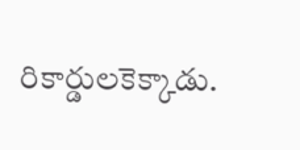రికార్డులకెక్కాడు.